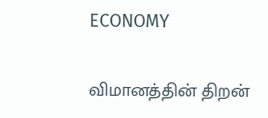ECONOMY

விமானத்தின் திறன்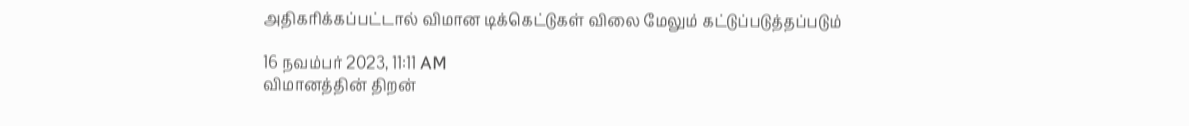அதிகரிக்கப்பட்டால் விமான டிக்கெட்டுகள் விலை மேலும் கட்டுப்படுத்தப்படும்

16 நவம்பர் 2023, 11:11 AM
விமானத்தின் திறன்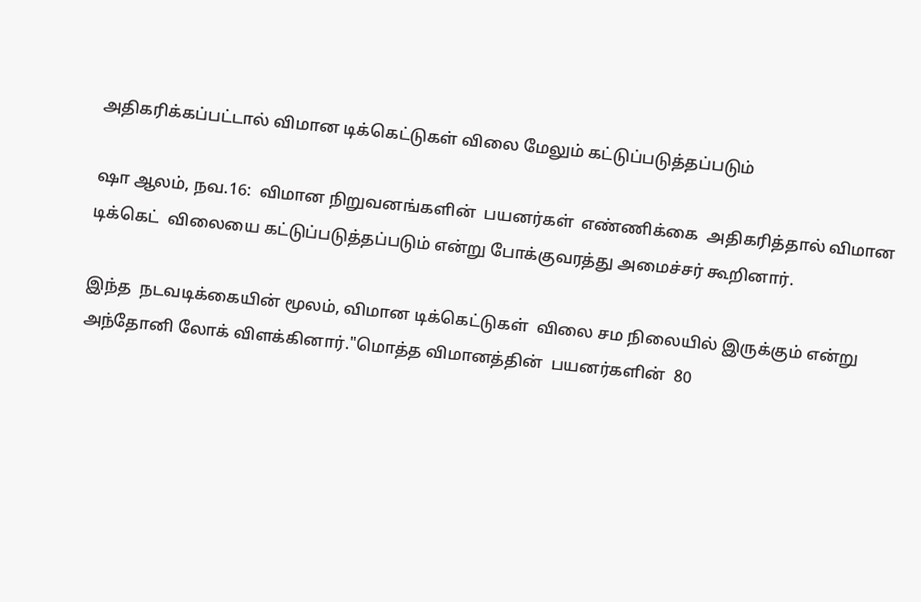அதிகரிக்கப்பட்டால் விமான டிக்கெட்டுகள் விலை மேலும் கட்டுப்படுத்தப்படும்

ஷா ஆலம், நவ.16:  விமான நிறுவனங்களின்  பயனர்கள்  எண்ணிக்கை  அதிகரித்தால் விமான டிக்கெட்  விலையை கட்டுப்படுத்தப்படும் என்று போக்குவரத்து அமைச்சர் கூறினார்.

இந்த  நடவடிக்கையின் மூலம், விமான டிக்கெட்டுகள்  விலை சம நிலையில் இருக்கும் என்று அந்தோனி லோக் விளக்கினார்."மொத்த விமானத்தின்  பயனர்களின்  80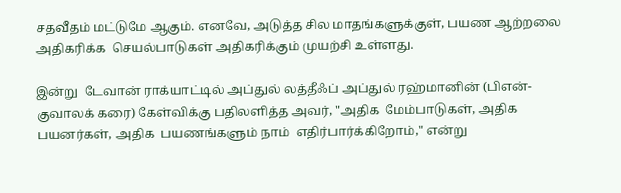சதவீதம் மட்டுமே ஆகும். எனவே, அடுத்த சில மாதங்களுக்குள், பயண ஆற்றலை அதிகரிக்க  செயல்பாடுகள் அதிகரிக்கும் முயற்சி உள்ளது.

இன்று  டேவான் ராக்யாட்டில் அப்துல் லத்தீஃப் அப்துல் ரஹ்மானின் (பிஎன்- குவாலக் கரை) கேள்விக்கு பதிலளித்த அவர், "அதிக  மேம்பாடுகள், அதிக பயனர்கள், அதிக  பயணங்களும் நாம்  எதிர்பார்க்கிறோம்," என்று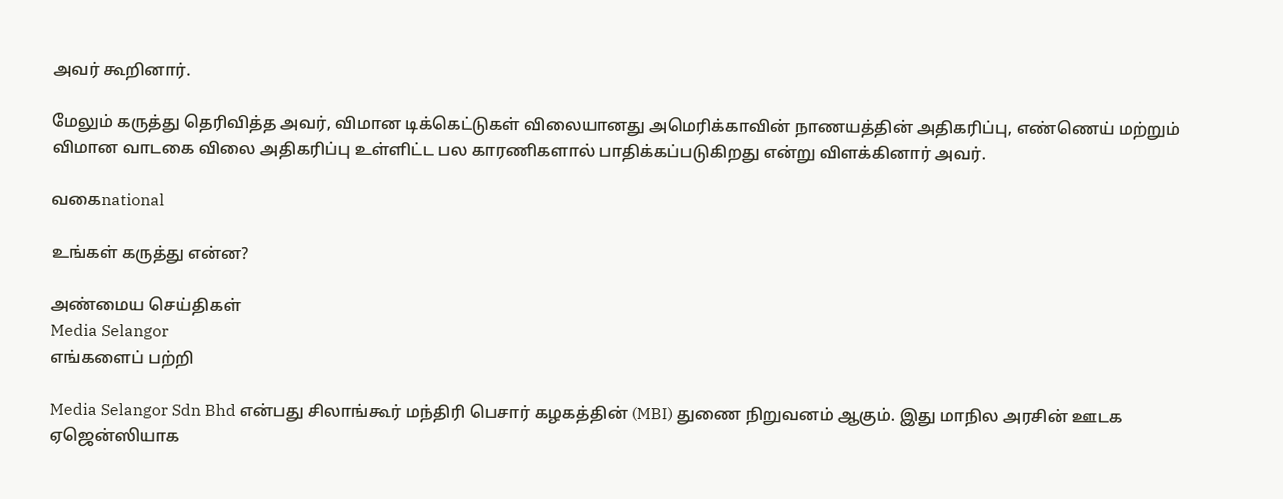அவர் கூறினார்.

மேலும் கருத்து தெரிவித்த அவர், விமான டிக்கெட்டுகள் விலையானது அமெரிக்காவின் நாணயத்தின் அதிகரிப்பு, எண்ணெய் மற்றும் விமான வாடகை விலை அதிகரிப்பு உள்ளிட்ட பல காரணிகளால் பாதிக்கப்படுகிறது என்று விளக்கினார் அவர்.

வகைnational

உங்கள் கருத்து என்ன?

அண்மைய செய்திகள்
Media Selangor
எங்களைப் பற்றி

Media Selangor Sdn Bhd என்பது சிலாங்கூர் மந்திரி பெசார் கழகத்தின் (MBI) துணை நிறுவனம் ஆகும். இது மாநில அரசின் ஊடக ஏஜென்ஸியாக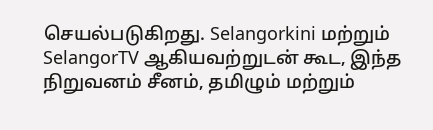செயல்படுகிறது. Selangorkini மற்றும் SelangorTV ஆகியவற்றுடன் கூட, இந்த நிறுவனம் சீனம், தமிழும் மற்றும்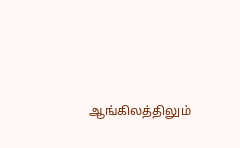ஆங்கிலத்திலும்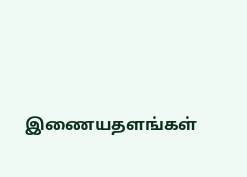இணையதளங்கள்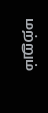மற்றும்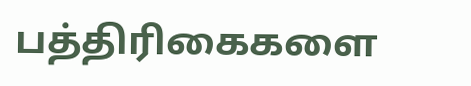பத்திரிகைகளை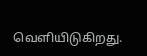வெளியிடுகிறது.